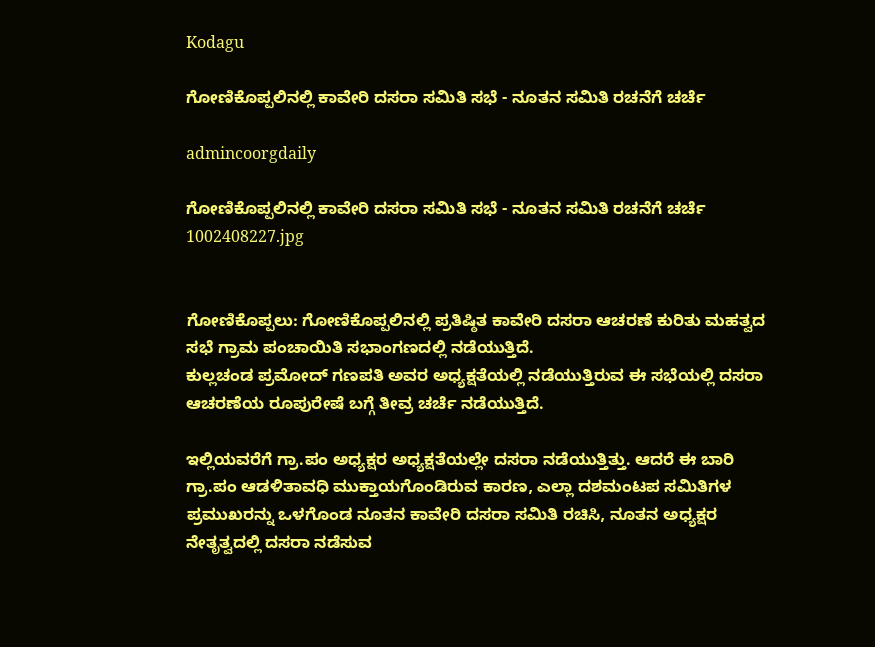Kodagu

ಗೋಣಿಕೊಪ್ಪಲಿನಲ್ಲಿ ಕಾವೇರಿ ದಸರಾ ಸಮಿತಿ ಸಭೆ - ನೂತನ ಸಮಿತಿ ರಚನೆಗೆ ಚರ್ಚೆ

admincoorgdaily

ಗೋಣಿಕೊಪ್ಪಲಿನಲ್ಲಿ ಕಾವೇರಿ ದಸರಾ ಸಮಿತಿ ಸಭೆ - ನೂತನ ಸಮಿತಿ ರಚನೆಗೆ ಚರ್ಚೆ
1002408227.jpg


ಗೋಣಿಕೊಪ್ಪಲು: ಗೋಣಿಕೊಪ್ಪಲಿನಲ್ಲಿ ಪ್ರತಿಷ್ಠಿತ ಕಾವೇರಿ ದಸರಾ ಆಚರಣೆ ಕುರಿತು ಮಹತ್ವದ ಸಭೆ ಗ್ರಾಮ ಪಂಚಾಯಿತಿ ಸಭಾಂಗಣದಲ್ಲಿ ನಡೆಯುತ್ತಿದೆ.
ಕುಲ್ಲಚಂಡ ಪ್ರಮೋದ್ ಗಣಪತಿ ಅವರ ಅಧ್ಯಕ್ಷತೆಯಲ್ಲಿ ನಡೆಯುತ್ತಿರುವ ಈ ಸಭೆಯಲ್ಲಿ ದಸರಾ ಆಚರಣೆಯ ರೂಪುರೇಷೆ ಬಗ್ಗೆ ತೀವ್ರ ಚರ್ಚೆ ನಡೆಯುತ್ತಿದೆ.

ಇಲ್ಲಿಯವರೆಗೆ ಗ್ರಾ.ಪಂ ಅಧ್ಯಕ್ಷರ ಅಧ್ಯಕ್ಷತೆಯಲ್ಲೇ ದಸರಾ ನಡೆಯುತ್ತಿತ್ತು. ಆದರೆ ಈ ಬಾರಿ ಗ್ರಾ.ಪಂ ಆಡಳಿತಾವಧಿ ಮುಕ್ತಾಯಗೊಂಡಿರುವ ಕಾರಣ, ಎಲ್ಲಾ ದಶಮಂಟಪ ಸಮಿತಿಗಳ ಪ್ರಮುಖರನ್ನು ಒಳಗೊಂಡ ನೂತನ ಕಾವೇರಿ ದಸರಾ ಸಮಿತಿ ರಚಿಸಿ, ನೂತನ ಅಧ್ಯಕ್ಷರ ನೇತೃತ್ವದಲ್ಲಿ ದಸರಾ ನಡೆಸುವ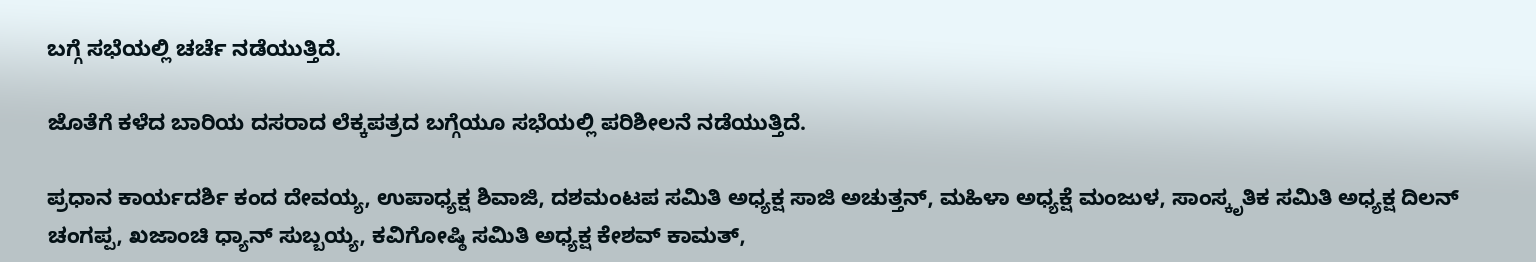ಬಗ್ಗೆ ಸಭೆಯಲ್ಲಿ ಚರ್ಚೆ ನಡೆಯುತ್ತಿದೆ.

ಜೊತೆಗೆ ಕಳೆದ ಬಾರಿಯ ದಸರಾದ ಲೆಕ್ಕಪತ್ರದ ಬಗ್ಗೆಯೂ ಸಭೆಯಲ್ಲಿ ಪರಿಶೀಲನೆ ನಡೆಯುತ್ತಿದೆ.

ಪ್ರಧಾನ ಕಾರ್ಯದರ್ಶಿ ಕಂದ ದೇವಯ್ಯ, ಉಪಾಧ್ಯಕ್ಷ ಶಿವಾಜಿ, ದಶಮಂಟಪ ಸಮಿತಿ ಅಧ್ಯಕ್ಷ ಸಾಜಿ ಅಚುತ್ತನ್, ಮಹಿಳಾ ಅಧ್ಯಕ್ಷೆ ಮಂಜುಳ, ಸಾಂಸ್ಕೃತಿಕ ಸಮಿತಿ ಅಧ್ಯಕ್ಷ ದಿಲನ್ ಚಂಗಪ್ಪ, ಖಜಾಂಚಿ ಧ್ಯಾನ್ ಸುಬ್ಬಯ್ಯ, ಕವಿಗೋಷ್ಠಿ ಸಮಿತಿ ಅಧ್ಯಕ್ಷ ಕೇಶವ್ ಕಾಮತ್,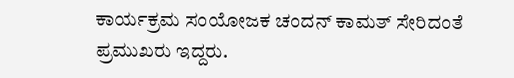ಕಾರ್ಯಕ್ರಮ ಸಂಯೋಜಕ ಚಂದನ್ ಕಾಮತ್ ಸೇರಿದಂತೆ ಪ್ರಮುಖರು ಇದ್ದರು.